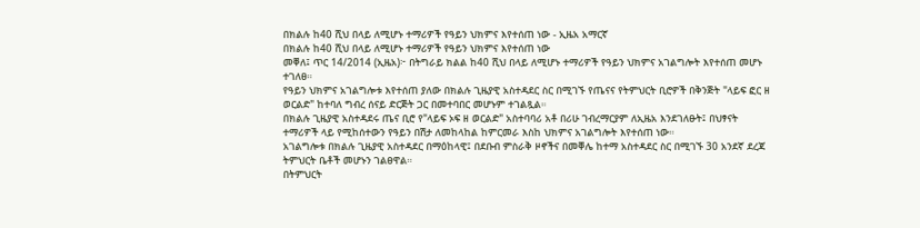በክልሉ ከ40 ሺህ በላይ ለሚሆኑ ተማሪዎች የዓይን ህክምና እየተሰጠ ነው - ኢዜአ አማርኛ
በክልሉ ከ40 ሺህ በላይ ለሚሆኑ ተማሪዎች የዓይን ህክምና እየተሰጠ ነው
መቐለ፤ ጥር 14/2014 (ኢዜአ)፦ በትግራይ ክልል ከ40 ሺህ በላይ ለሚሆኑ ተማሪዎች የዓይን ህክምና አገልግሎት እየተሰጠ መሆኑ ተገለፀ።
የዓይን ህክምና አገልግሎቱ እየተሰጠ ያለው በክልሉ ጊዜያዊ አስተዳደር ስር በሚገኙ የጤናና የትምህርት ቢሮዎች በቅንጅት "ላይፍ ፎር ዘ ወርልድ" ከተባለ ግብረ ሰናይ ድርጅት ጋር በመተባበር መሆኑም ተገልጿል።
በክልሉ ጊዜያዊ አስተዳደሩ ጤና ቢሮ የ"ላይፍ ኦፍ ዘ ወርልድ" አስተባባሪ አቶ በሪሁ ገብረማርያም ለኢዜአ እንደገለፁት፤ በህፃናት ተማሪዎች ላይ የሚከሰተውን የዓይን በሽታ ለመከላከል ከምርመራ እስከ ህክምና አገልግሎት እየተሰጠ ነው።
አገልግሎቱ በክልሉ ጊዜያዊ አስተዳደር በማዕከላዊ፤ በደቡብ ምስራቅ ዞኖችና በመቐሌ ከተማ አስተዳደር ስር በሚገኙ 30 አንደኛ ደረጃ ትምህርት ቤቶች መሆኑን ገልፀዋል።
በትምህርት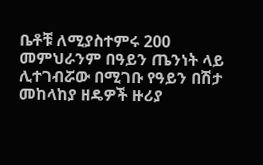ቤቶቹ ለሚያስተምሩ 200 መምህራንም በዓይን ጤንነት ላይ ሊተገብሯው በሚገቡ የዓይን በሽታ መከላከያ ዘዴዎች ዙሪያ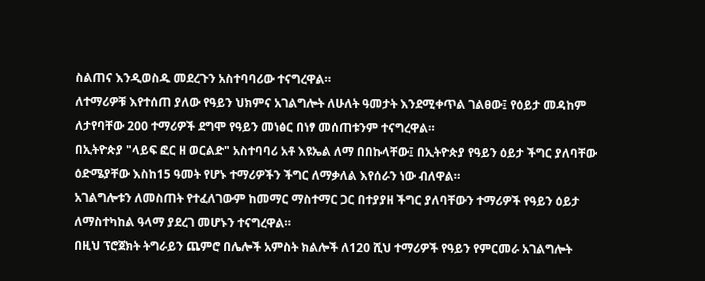ስልጠና እንዲወስዱ መደረጉን አስተባባሪው ተናግረዋል።
ለተማሪዎቹ እየተሰጠ ያለው የዓይን ህክምና አገልግሎት ለሁለት ዓመታት እንደሚቀጥል ገልፀው፤ የዕይታ መዳከም ለታየባቸው 200 ተማሪዎች ደግሞ የዓይን መነፅር በነፃ መሰጠቱንም ተናግረዋል።
በኢትዮጵያ "ላይፍ ፎር ዘ ወርልድ" አስተባባሪ አቶ እዩኤል ለማ በበኩላቸው፤ በኢትዮጵያ የዓይን ዕይታ ችግር ያለባቸው ዕድሜያቸው እስከ15 ዓመት የሆኑ ተማሪዎችን ችግር ለማቃለል እየሰራን ነው ብለዋል።
አገልግሎቱን ለመስጠት የተፈለገውም ከመማር ማስተማር ጋር በተያያዘ ችግር ያለባቸውን ተማሪዎች የዓይን ዕይታ ለማስተካከል ዓላማ ያደረገ መሆኑን ተናግረዋል።
በዚህ ፕሮጀክት ትግራይን ጨምሮ በሌሎች አምስት ክልሎች ለ120 ሺህ ተማሪዎች የዓይን የምርመራ አገልግሎት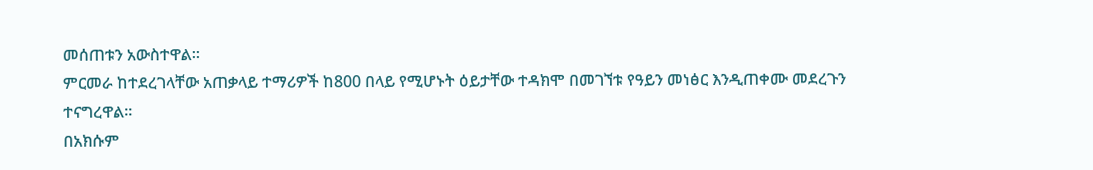መሰጠቱን አውስተዋል።
ምርመራ ከተደረገላቸው አጠቃላይ ተማሪዎች ከ800 በላይ የሚሆኑት ዕይታቸው ተዳክሞ በመገኘቱ የዓይን መነፅር እንዲጠቀሙ መደረጉን ተናግረዋል።
በአክሱም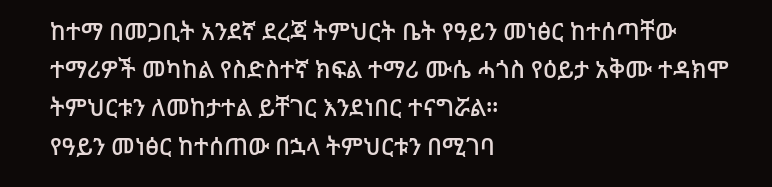ከተማ በመጋቢት አንደኛ ደረጃ ትምህርት ቤት የዓይን መነፅር ከተሰጣቸው ተማሪዎች መካከል የስድስተኛ ክፍል ተማሪ ሙሴ ሓጎስ የዕይታ አቅሙ ተዳክሞ ትምህርቱን ለመከታተል ይቸገር እንደነበር ተናግሯል።
የዓይን መነፅር ከተሰጠው በኋላ ትምህርቱን በሚገባ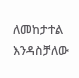ለመከታተል እንዳስቻለው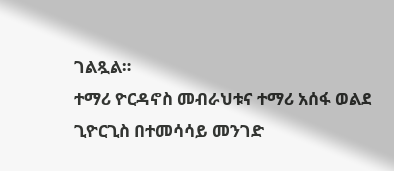ገልጿል።
ተማሪ ዮርዳኖስ መብራህቱና ተማሪ አሰፋ ወልደ ጊዮርጊስ በተመሳሳይ መንገድ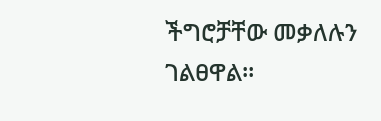ችግሮቻቸው መቃለሉን ገልፀዋል።